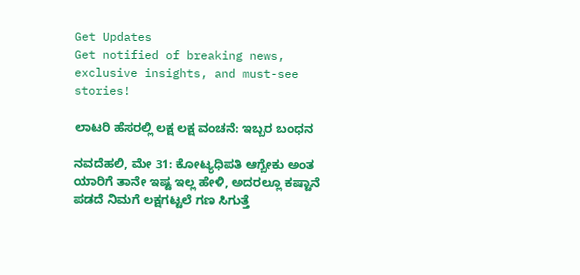Get Updates
Get notified of breaking news, exclusive insights, and must-see stories!

ಲಾಟರಿ ಹೆಸರಲ್ಲಿ ಲಕ್ಷ ಲಕ್ಷ ವಂಚನೆ: ಇಬ್ಬರ ಬಂಧನ

ನವದೆಹಲಿ, ಮೇ 31: ಕೋಟ್ಯಧಿಪತಿ ಆಗ್ಬೇಕು ಅಂತ ಯಾರಿಗೆ ತಾನೇ ಇಷ್ಟ ಇಲ್ಲ ಹೇಳಿ, ಅದರಲ್ಲೂ ಕಷ್ಟಾನೆ ಪಡದೆ ನಿಮಗೆ ಲಕ್ಷಗಟ್ಟಲೆ ಗಣ ಸಿಗುತ್ತೆ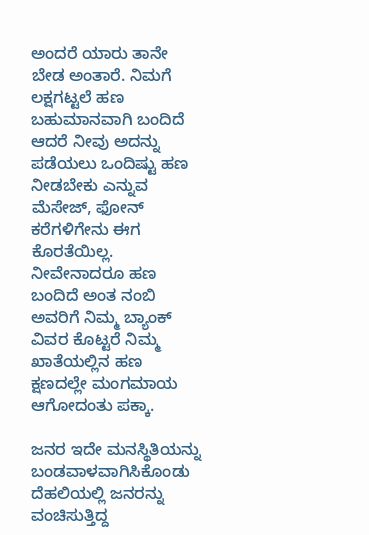ಅಂದರೆ ಯಾರು ತಾನೇ ಬೇಡ ಅಂತಾರೆ. ನಿಮಗೆ ಲಕ್ಷಗಟ್ಟಲೆ ಹಣ ಬಹುಮಾನವಾಗಿ ಬಂದಿದೆ ಆದರೆ ನೀವು ಅದನ್ನು ಪಡೆಯಲು ಒಂದಿಷ್ಟು ಹಣ ನೀಡಬೇಕು ಎನ್ನುವ ಮೆಸೇಜ್, ಫೋನ್‌ ಕರೆಗಳಿಗೇನು ಈಗ ಕೊರತೆಯಿಲ್ಲ. ನೀವೇನಾದರೂ ಹಣ ಬಂದಿದೆ ಅಂತ ನಂಬಿ ಅವರಿಗೆ ನಿಮ್ಮ ಬ್ಯಾಂಕ್ ವಿವರ ಕೊಟ್ಟರೆ ನಿಮ್ಮ ಖಾತೆಯಲ್ಲಿನ ಹಣ ಕ್ಷಣದಲ್ಲೇ ಮಂಗಮಾಯ ಆಗೋದಂತು ಪಕ್ಕಾ.

ಜನರ ಇದೇ ಮನಸ್ಥಿತಿಯನ್ನು ಬಂಡವಾಳವಾಗಿಸಿಕೊಂಡು ದೆಹಲಿಯಲ್ಲಿ ಜನರನ್ನು ವಂಚಿಸುತ್ತಿದ್ದ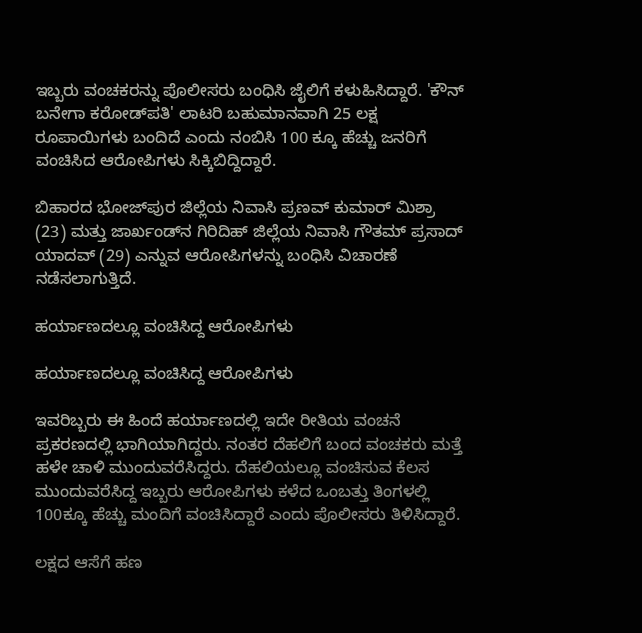ಇಬ್ಬರು ವಂಚಕರನ್ನು ಪೊಲೀಸರು ಬಂಧಿಸಿ ಜೈಲಿಗೆ ಕಳುಹಿಸಿದ್ದಾರೆ. 'ಕೌನ್ ಬನೇಗಾ ಕರೋಡ್‌ಪತಿ' ಲಾಟರಿ ಬಹುಮಾನವಾಗಿ 25 ಲಕ್ಷ ರೂಪಾಯಿಗಳು ಬಂದಿದೆ ಎಂದು ನಂಬಿಸಿ 100 ಕ್ಕೂ ಹೆಚ್ಚು ಜನರಿಗೆ ವಂಚಿಸಿದ ಆರೋಪಿಗಳು ಸಿಕ್ಕಿಬಿದ್ದಿದ್ದಾರೆ.

ಬಿಹಾರದ ಭೋಜ್‌ಪುರ ಜಿಲ್ಲೆಯ ನಿವಾಸಿ ಪ್ರಣವ್ ಕುಮಾರ್ ಮಿಶ್ರಾ (23) ಮತ್ತು ಜಾರ್ಖಂಡ್‌ನ ಗಿರಿದಿಹ್ ಜಿಲ್ಲೆಯ ನಿವಾಸಿ ಗೌತಮ್ ಪ್ರಸಾದ್ ಯಾದವ್ (29) ಎನ್ನುವ ಆರೋಪಿಗಳನ್ನು ಬಂಧಿಸಿ ವಿಚಾರಣೆ ನಡೆಸಲಾಗುತ್ತಿದೆ.

ಹರ್ಯಾಣದಲ್ಲೂ ವಂಚಿಸಿದ್ದ ಆರೋಪಿಗಳು

ಹರ್ಯಾಣದಲ್ಲೂ ವಂಚಿಸಿದ್ದ ಆರೋಪಿಗಳು

ಇವರಿಬ್ಬರು ಈ ಹಿಂದೆ ಹರ್ಯಾಣದಲ್ಲಿ ಇದೇ ರೀತಿಯ ವಂಚನೆ ಪ್ರಕರಣದಲ್ಲಿ ಭಾಗಿಯಾಗಿದ್ದರು. ನಂತರ ದೆಹಲಿಗೆ ಬಂದ ವಂಚಕರು ಮತ್ತೆ ಹಳೇ ಚಾಳಿ ಮುಂದುವರೆಸಿದ್ದರು. ದೆಹಲಿಯಲ್ಲೂ ವಂಚಿಸುವ ಕೆಲಸ ಮುಂದುವರೆಸಿದ್ದ ಇಬ್ಬರು ಆರೋಪಿಗಳು ಕಳೆದ ಒಂಬತ್ತು ತಿಂಗಳಲ್ಲಿ 100ಕ್ಕೂ ಹೆಚ್ಚು ಮಂದಿಗೆ ವಂಚಿಸಿದ್ದಾರೆ ಎಂದು ಪೊಲೀಸರು ತಿಳಿಸಿದ್ದಾರೆ.

ಲಕ್ಷದ ಆಸೆಗೆ ಹಣ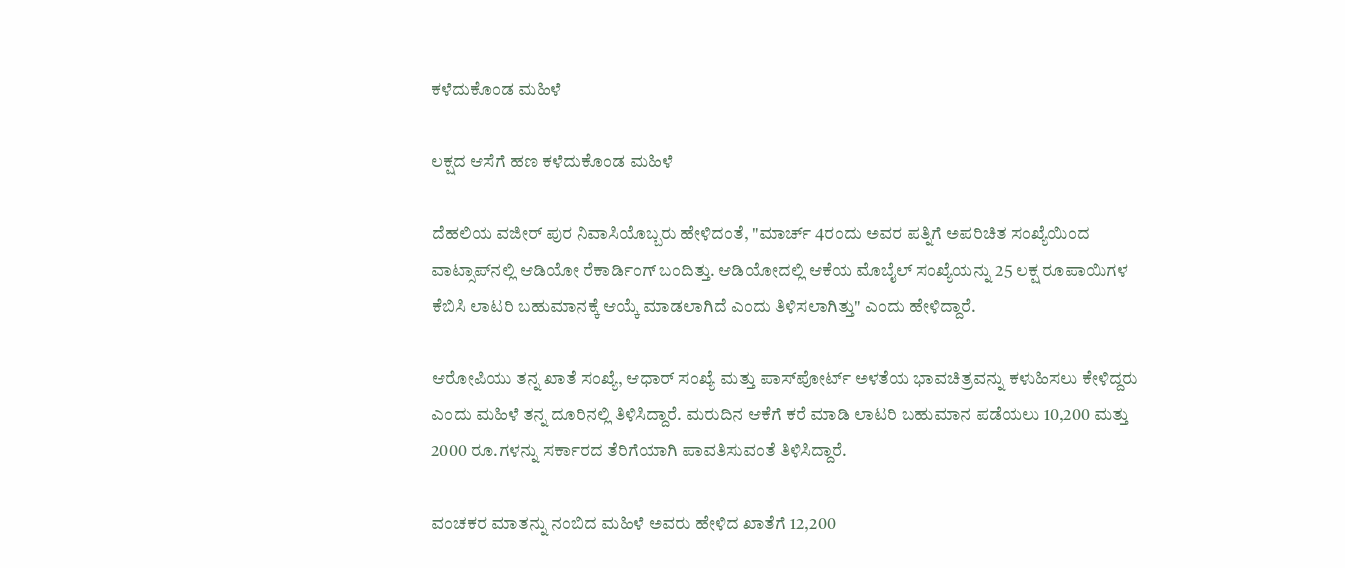ಕಳೆದುಕೊಂಡ ಮಹಿಳೆ

ಲಕ್ಷದ ಆಸೆಗೆ ಹಣ ಕಳೆದುಕೊಂಡ ಮಹಿಳೆ

ದೆಹಲಿಯ ವಜೀರ್ ಪುರ ನಿವಾಸಿಯೊಬ್ಬರು ಹೇಳಿದಂತೆ, "ಮಾರ್ಚ್‌ 4ರಂದು ಅವರ ಪತ್ನಿಗೆ ಅಪರಿಚಿತ ಸಂಖ್ಯೆಯಿಂದ ವಾಟ್ಸಾಪ್‌ನಲ್ಲಿ ಆಡಿಯೋ ರೆಕಾರ್ಡಿಂಗ್ ಬಂದಿತ್ತು. ಆಡಿಯೋದಲ್ಲಿ ಆಕೆಯ ಮೊಬೈಲ್ ಸಂಖ್ಯೆಯನ್ನು 25 ಲಕ್ಷ ರೂಪಾಯಿಗಳ ಕೆಬಿಸಿ ಲಾಟರಿ ಬಹುಮಾನಕ್ಕೆ ಆಯ್ಕೆ ಮಾಡಲಾಗಿದೆ ಎಂದು ತಿಳಿಸಲಾಗಿತ್ತು" ಎಂದು ಹೇಳಿದ್ದಾರೆ.

ಆರೋಪಿಯು ತನ್ನ ಖಾತೆ ಸಂಖ್ಯೆ, ಆಧಾರ್ ಸಂಖ್ಯೆ ಮತ್ತು ಪಾಸ್‌ಪೋರ್ಟ್ ಅಳತೆಯ ಭಾವಚಿತ್ರವನ್ನು ಕಳುಹಿಸಲು ಕೇಳಿದ್ದರು ಎಂದು ಮಹಿಳೆ ತನ್ನ ದೂರಿನಲ್ಲಿ ತಿಳಿಸಿದ್ದಾರೆ. ಮರುದಿನ ಆಕೆಗೆ ಕರೆ ಮಾಡಿ ಲಾಟರಿ ಬಹುಮಾನ ಪಡೆಯಲು 10,200 ಮತ್ತು 2000 ರೂ.ಗಳನ್ನು ಸರ್ಕಾರದ ತೆರಿಗೆಯಾಗಿ ಪಾವತಿಸುವಂತೆ ತಿಳಿಸಿದ್ದಾರೆ.

ವಂಚಕರ ಮಾತನ್ನು ನಂಬಿದ ಮಹಿಳೆ ಅವರು ಹೇಳಿದ ಖಾತೆಗೆ 12,200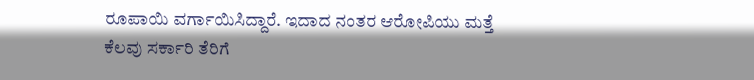ರೂಪಾಯಿ ವರ್ಗಾಯಿಸಿದ್ದಾರೆ. ಇದಾದ ನಂತರ ಆರೋಪಿಯು ಮತ್ತೆ ಕೆಲವು ಸರ್ಕಾರಿ ತೆರಿಗೆ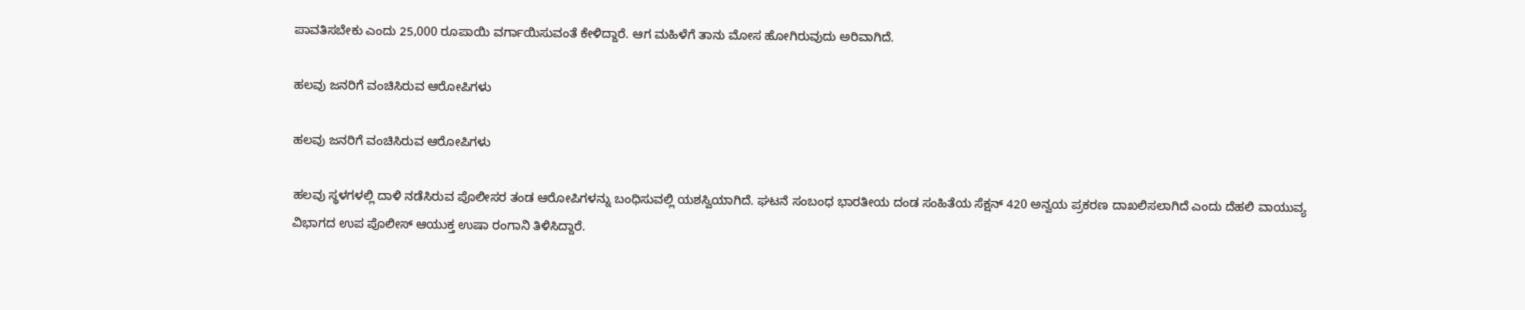ಪಾವತಿಸಬೇಕು ಎಂದು 25,000 ರೂಪಾಯಿ ವರ್ಗಾಯಿಸುವಂತೆ ಕೇಳಿದ್ದಾರೆ. ಆಗ ಮಹಿಳೆಗೆ ತಾನು ಮೋಸ ಹೋಗಿರುವುದು ಅರಿವಾಗಿದೆ.

ಹಲವು ಜನರಿಗೆ ವಂಚಿಸಿರುವ ಆರೋಪಿಗಳು

ಹಲವು ಜನರಿಗೆ ವಂಚಿಸಿರುವ ಆರೋಪಿಗಳು

ಹಲವು ಸ್ಥಳಗಳಲ್ಲಿ ದಾಳಿ ನಡೆಸಿರುವ ಪೊಲೀಸರ ತಂಡ ಆರೋಪಿಗಳನ್ನು ಬಂಧಿಸುವಲ್ಲಿ ಯಶಸ್ವಿಯಾಗಿದೆ. ಘಟನೆ ಸಂಬಂಧ ಭಾರತೀಯ ದಂಡ ಸಂಹಿತೆಯ ಸೆಕ್ಷನ್ 420 ಅನ್ವಯ ಪ್ರಕರಣ ದಾಖಲಿಸಲಾಗಿದೆ ಎಂದು ದೆಹಲಿ ವಾಯುವ್ಯ ವಿಭಾಗದ ಉಪ ಪೊಲೀಸ್ ಆಯುಕ್ತ ಉಷಾ ರಂಗಾನಿ ತಿಳಿಸಿದ್ದಾರೆ.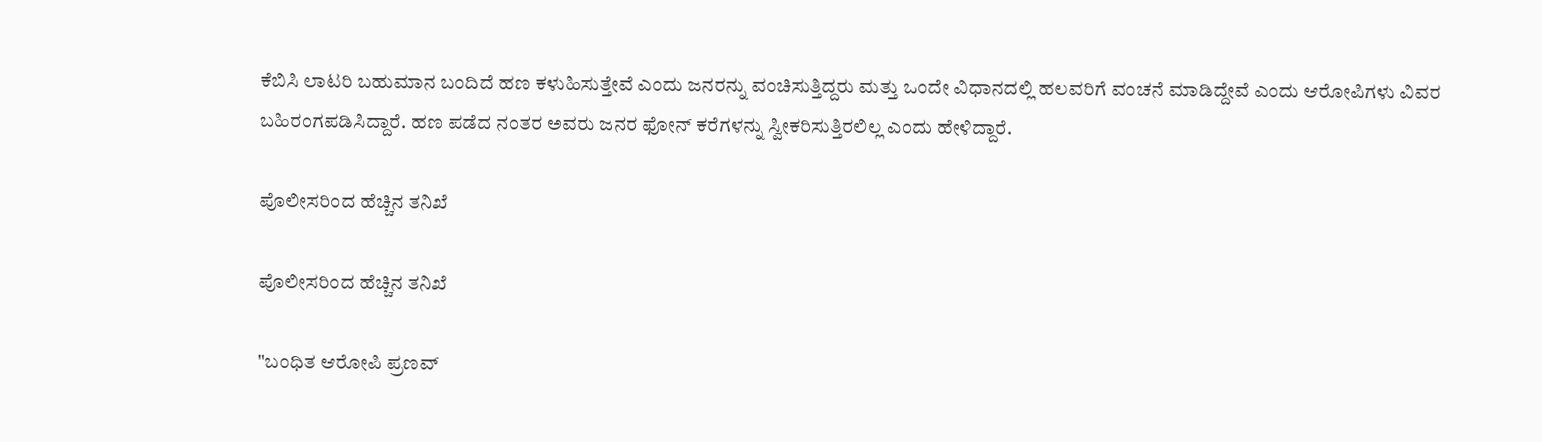ಕೆಬಿಸಿ ಲಾಟರಿ ಬಹುಮಾನ ಬಂದಿದೆ ಹಣ ಕಳುಹಿಸುತ್ತೇವೆ ಎಂದು ಜನರನ್ನು ವಂಚಿಸುತ್ತಿದ್ದರು ಮತ್ತು ಒಂದೇ ವಿಧಾನದಲ್ಲಿ ಹಲವರಿಗೆ ವಂಚನೆ ಮಾಡಿದ್ದೇವೆ ಎಂದು ಆರೋಪಿಗಳು ವಿವರ ಬಹಿರಂಗಪಡಿಸಿದ್ದಾರೆ. ಹಣ ಪಡೆದ ನಂತರ ಅವರು ಜನರ ಫೋನ್ ಕರೆಗಳನ್ನು ಸ್ವೀಕರಿಸುತ್ತಿರಲಿಲ್ಲ ಎಂದು ಹೇಳಿದ್ದಾರೆ.

ಪೊಲೀಸರಿಂದ ಹೆಚ್ಚಿನ ತನಿಖೆ

ಪೊಲೀಸರಿಂದ ಹೆಚ್ಚಿನ ತನಿಖೆ

"ಬಂಧಿತ ಆರೋಪಿ ಪ್ರಣವ್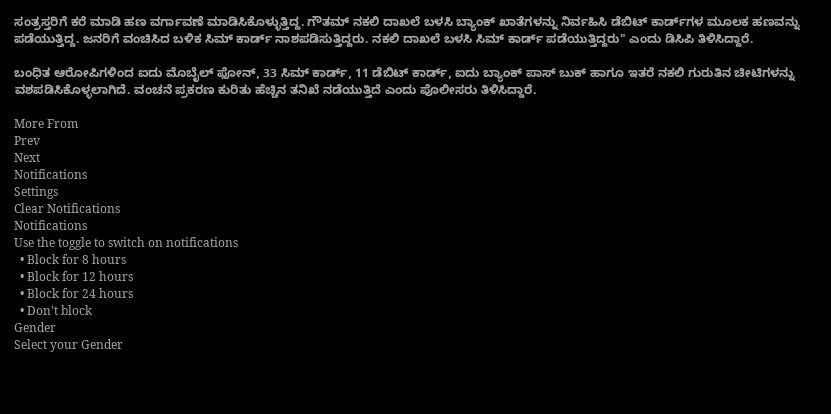ಸಂತ್ರಸ್ತರಿಗೆ ಕರೆ ಮಾಡಿ ಹಣ ವರ್ಗಾವಣೆ ಮಾಡಿಸಿಕೊಳ್ಳುತ್ತಿದ್ದ. ಗೌತಮ್ ನಕಲಿ ದಾಖಲೆ ಬಳಸಿ ಬ್ಯಾಂಕ್ ಖಾತೆಗಳನ್ನು ನಿರ್ವಹಿಸಿ ಡೆಬಿಟ್ ಕಾರ್ಡ್‌ಗಳ ಮೂಲಕ ಹಣವನ್ನು ಪಡೆಯುತ್ತಿದ್ದ. ಜನರಿಗೆ ವಂಚಿಸಿದ ಬಳಿಕ ಸಿಮ್ ಕಾರ್ಡ್ ನಾಶಪಡಿಸುತ್ತಿದ್ದರು. ನಕಲಿ ದಾಖಲೆ ಬಳಸಿ ಸಿಮ್ ಕಾರ್ಡ್‌ ಪಡೆಯುತ್ತಿದ್ದರು" ಎಂದು ಡಿಸಿಪಿ ತಿಳಿಸಿದ್ದಾರೆ.

ಬಂಧಿತ ಆರೋಪಿಗಳಿಂದ ಐದು ಮೊಬೈಲ್ ಫೋನ್, 33 ಸಿಮ್ ಕಾರ್ಡ್, 11 ಡೆಬಿಟ್ ಕಾರ್ಡ್, ಐದು ಬ್ಯಾಂಕ್ ಪಾಸ್ ಬುಕ್ ಹಾಗೂ ಇತರೆ ನಕಲಿ ಗುರುತಿನ ಚೀಟಿಗಳನ್ನು ವಶಪಡಿಸಿಕೊಳ್ಳಲಾಗಿದೆ. ವಂಚನೆ ಪ್ರಕರಣ ಕುರಿತು ಹೆಚ್ಚಿನ ತನಿಖೆ ನಡೆಯುತ್ತಿದೆ ಎಂದು ಪೊಲೀಸರು ತಿಳಿಸಿದ್ದಾರೆ.

More From
Prev
Next
Notifications
Settings
Clear Notifications
Notifications
Use the toggle to switch on notifications
  • Block for 8 hours
  • Block for 12 hours
  • Block for 24 hours
  • Don't block
Gender
Select your Gender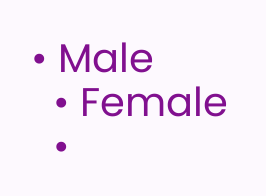• Male
  • Female
  •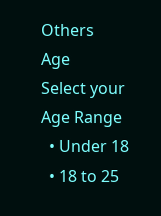Others
Age
Select your Age Range
  • Under 18
  • 18 to 25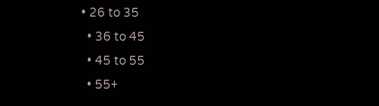• 26 to 35
  • 36 to 45
  • 45 to 55
  • 55+